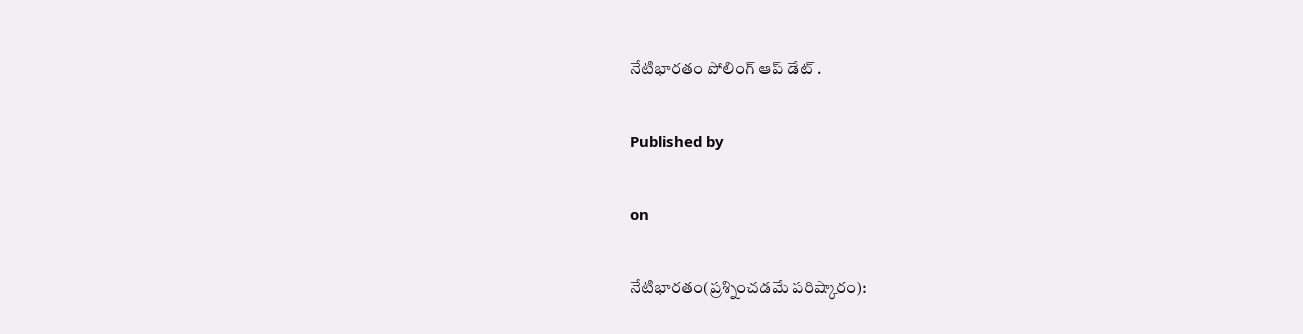నేటిభారతం పోలింగ్ ఆప్ డేట్ .

Published by

on

నేటిభారతం(ప్రశ్నించడమే పరిష్కారం):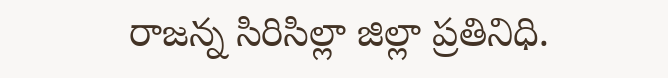రాజన్న సిరిసిల్లా జిల్లా ప్రతినిధి.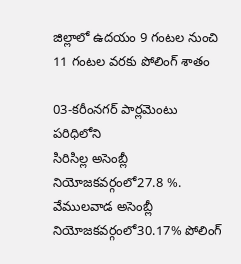జిల్లాలో ఉదయం 9 గంటల నుంచి 11 గంటల వరకు పోలింగ్ శాతం

03-కరీంనగర్ పార్లమెంటు పరిధిలోని
సిరిసిల్ల అసెంబ్లీ నియోజకవర్గంలో27.8 %. వేములవాడ అసెంబ్లీ నియోజకవర్గంలో30.17% పోలింగ్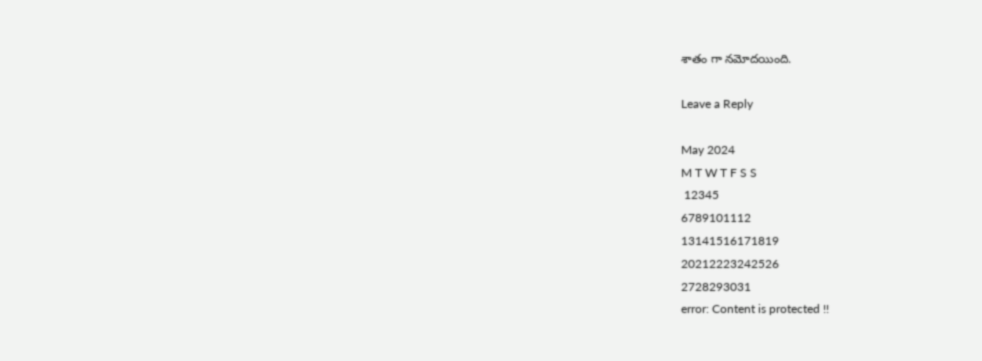శాతం గా నమోదయింది.

Leave a Reply

May 2024
M T W T F S S
 12345
6789101112
13141516171819
20212223242526
2728293031
error: Content is protected !!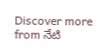Discover more from నేటి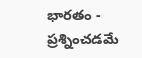భారతం - ప్రశ్నించడమే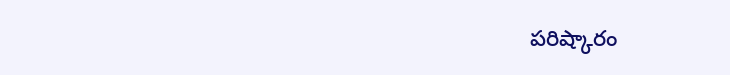పరిష్కారం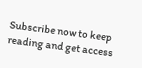Subscribe now to keep reading and get access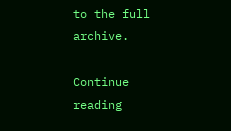to the full archive.

Continue reading